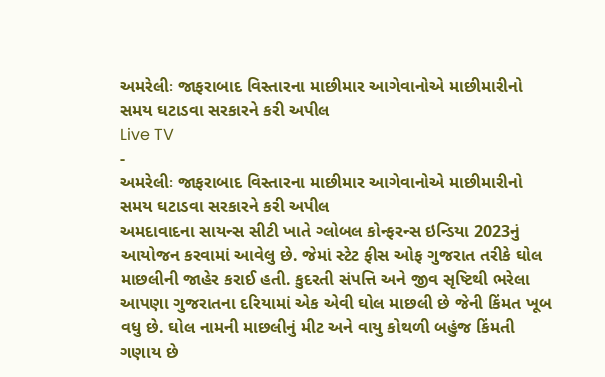અમરેલીઃ જાફરાબાદ વિસ્તારના માછીમાર આગેવાનોએ માછીમારીનો સમય ઘટાડવા સરકારને કરી અપીલ
Live TV
-
અમરેલીઃ જાફરાબાદ વિસ્તારના માછીમાર આગેવાનોએ માછીમારીનો સમય ઘટાડવા સરકારને કરી અપીલ
અમદાવાદના સાયન્સ સીટી ખાતે ગ્લોબલ કોન્ફરન્સ ઇન્ડિયા 2023નું આયોજન કરવામાં આવેલુ છે. જેમાં સ્ટેટ ફીસ ઓફ ગુજરાત તરીકે ઘોલ માછલીની જાહેર કરાઈ હતી. કુદરતી સંપત્તિ અને જીવ સૃષ્ટિથી ભરેલા આપણા ગુજરાતના દરિયામાં એક એવી ઘોલ માછલી છે જેની કિંમત ખૂબ વધુ છે. ઘોલ નામની માછલીનું મીટ અને વાયુ કોથળી બહુંજ કિંમતી ગણાય છે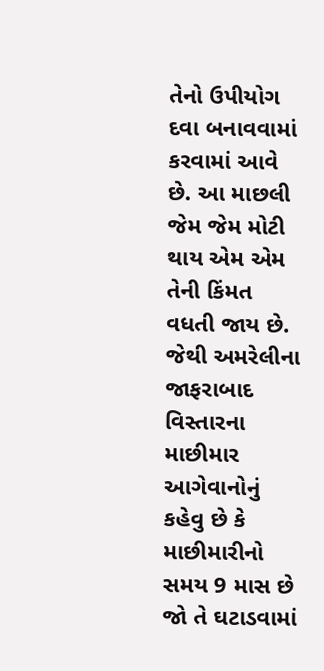તેનો ઉપીયોગ દવા બનાવવામાં કરવામાં આવે છે. આ માછલી જેમ જેમ મોટી થાય એમ એમ તેની કિંમત વધતી જાય છે. જેથી અમરેલીના જાફરાબાદ વિસ્તારના માછીમાર આગેવાનોનું કહેવુ છે કે માછીમારીનો સમય 9 માસ છે જો તે ઘટાડવામાં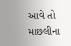આવે તો માછલીના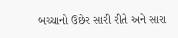બચ્ચાનો ઉછેર સારી રીતે અને સારા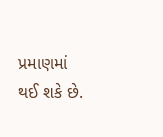પ્રમાણમાં થઈ શકે છે.